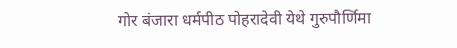गोर बंजारा धर्मपीठ पोहरादेवी येथे गुरुपौर्णिमा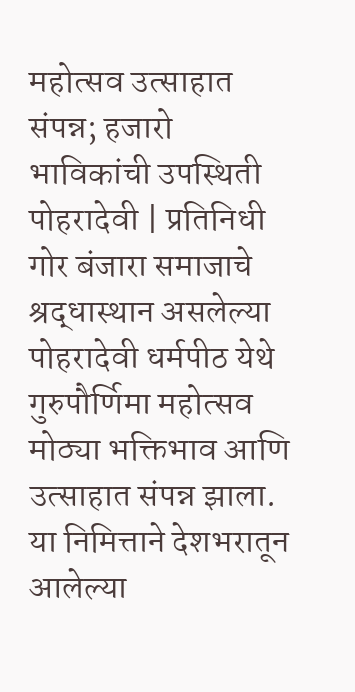महोत्सव उत्साहात संपन्न; हजारो भाविकांची उपस्थिती पोहरादेवी | प्रतिनिधी गोर बंजारा समाजाचे श्रद्धास्थान असलेल्या पोहरादेवी धर्मपीठ येथे गुरुपौर्णिमा महोत्सव मोठ्या भक्तिभाव आणि उत्साहात संपन्न झाला. या निमित्ताने देशभरातून आलेल्या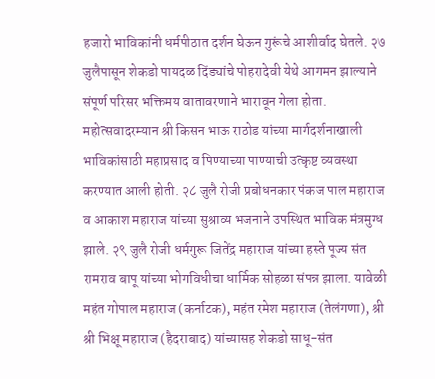हजारो भाविकांनी धर्मपीठात दर्शन घेऊन गुरूंचे आशीर्वाद घेतले. २७ जुलैपासून शेकडो पायदळ दिंड्यांचे पोहरादेवी येथे आगमन झाल्याने संपूर्ण परिसर भक्तिमय वातावरणाने भारावून गेला होता. महोत्सवादरम्यान श्री किसन भाऊ राठोड यांच्या मार्गदर्शनाखाली भाविकांसाठी महाप्रसाद व पिण्याच्या पाण्याची उत्कृष्ट व्यवस्था करण्यात आली होती. २८ जुलै रोजी प्रबोधनकार पंकज पाल महाराज व आकाश महाराज यांच्या सुश्राव्य भजनाने उपस्थित भाविक मंत्रमुग्ध झाले. २९ जुलै रोजी धर्मगुरू जितेंद्र महाराज यांच्या हस्ते पूज्य संत रामराव बापू यांच्या भोगविधीचा धार्मिक सोहळा संपन्न झाला. यावेळी महंत गोपाल महाराज (कर्नाटक), महंत रमेश महाराज (तेलंगणा), श्री श्री भिक्षू महाराज (हैदराबाद) यांच्यासह शेकडो साधू-संत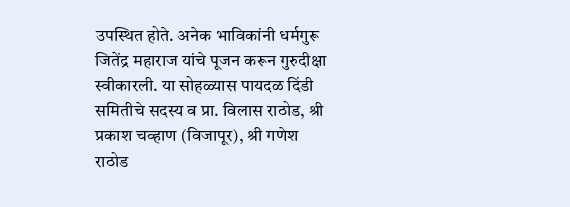उपस्थित होते. अनेक भाविकांनी धर्मगुरू जितेंद्र महाराज यांचे पूजन करून गुरुदीक्षा स्वीकारली. या सोहळ्यास पायदळ दिंडी समितीचे सदस्य व प्रा. विलास राठोड, श्री प्रकाश चव्हाण (विजापूर), श्री गणेश राठोड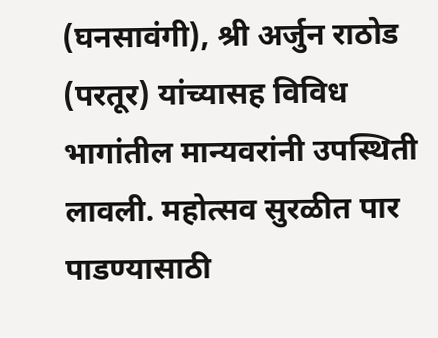(घनसावंगी), श्री अर्जुन राठोड (परतूर) यांच्यासह विविध भागांतील मान्यवरांनी उपस्थिती लावली. महोत्सव सुरळीत पार पाडण्यासाठी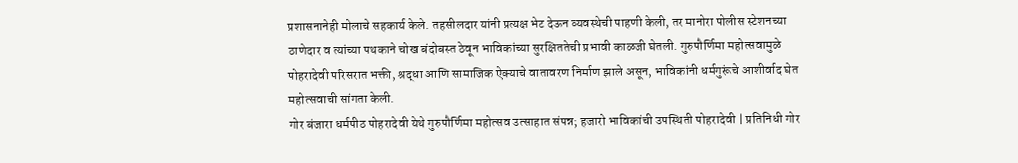प्रशासनानेही मोलाचे सहकार्य केले. तहसीलदार यांनी प्रत्यक्ष भेट देऊन व्यवस्थेची पाहणी केली, तर मानोरा पोलीस स्टेशनच्या ठाणेदार व त्यांच्या पथकाने चोख बंदोबस्त ठेवून भाविकांच्या सुरक्षिततेची प्रभावी काळजी घेतली. गुरुपौर्णिमा महोत्सवामुळे पोहरादेवी परिसरात भक्ती, श्रद्धा आणि सामाजिक ऐक्याचे वातावरण निर्माण झाले असून, भाविकांनी धर्मगुरूंचे आशीर्वाद घेत महोत्सवाची सांगता केली.
गोर बंजारा धर्मपीठ पोहरादेवी येथे गुरुपौर्णिमा महोत्सव उत्साहात संपन्न; हजारो भाविकांची उपस्थिती पोहरादेवी | प्रतिनिधी गोर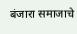बंजारा समाजाचे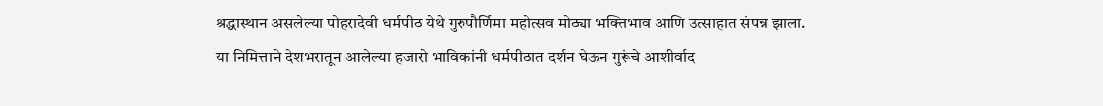श्रद्धास्थान असलेल्या पोहरादेवी धर्मपीठ येथे गुरुपौर्णिमा महोत्सव मोठ्या भक्तिभाव आणि उत्साहात संपन्न झाला. या निमित्ताने देशभरातून आलेल्या हजारो भाविकांनी धर्मपीठात दर्शन घेऊन गुरूंचे आशीर्वाद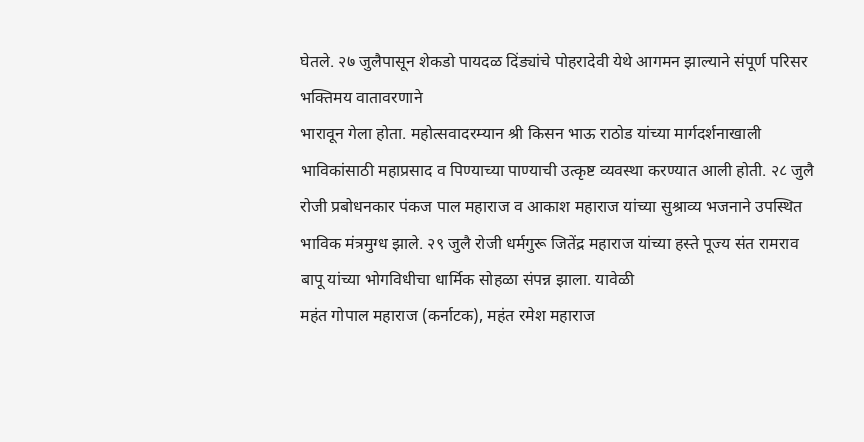घेतले. २७ जुलैपासून शेकडो पायदळ दिंड्यांचे पोहरादेवी येथे आगमन झाल्याने संपूर्ण परिसर भक्तिमय वातावरणाने
भारावून गेला होता. महोत्सवादरम्यान श्री किसन भाऊ राठोड यांच्या मार्गदर्शनाखाली भाविकांसाठी महाप्रसाद व पिण्याच्या पाण्याची उत्कृष्ट व्यवस्था करण्यात आली होती. २८ जुलै रोजी प्रबोधनकार पंकज पाल महाराज व आकाश महाराज यांच्या सुश्राव्य भजनाने उपस्थित भाविक मंत्रमुग्ध झाले. २९ जुलै रोजी धर्मगुरू जितेंद्र महाराज यांच्या हस्ते पूज्य संत रामराव बापू यांच्या भोगविधीचा धार्मिक सोहळा संपन्न झाला. यावेळी
महंत गोपाल महाराज (कर्नाटक), महंत रमेश महाराज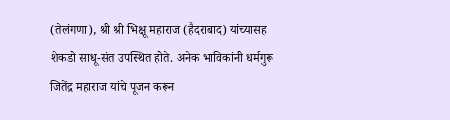(तेलंगणा), श्री श्री भिक्षू महाराज (हैदराबाद) यांच्यासह शेकडो साधू-संत उपस्थित होते. अनेक भाविकांनी धर्मगुरू जितेंद्र महाराज यांचे पूजन करून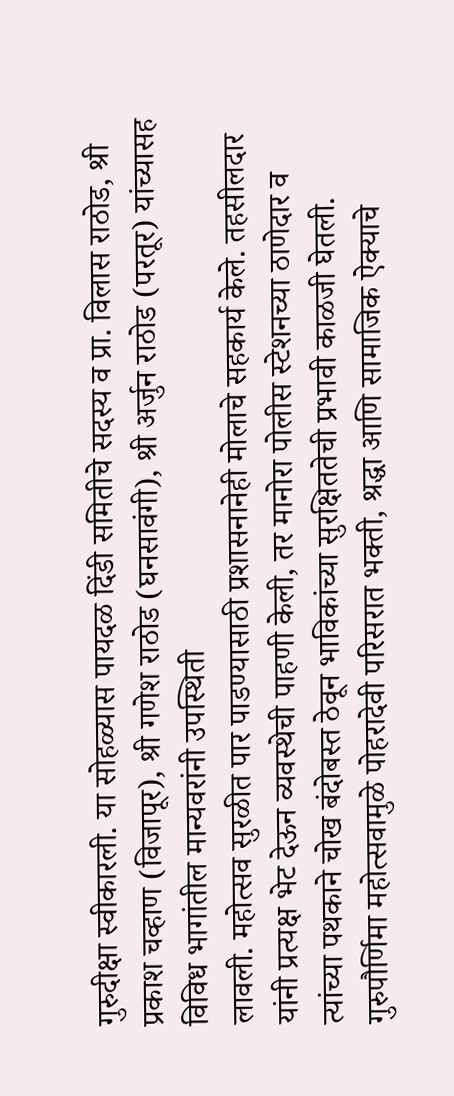गुरुदीक्षा स्वीकारली. या सोहळ्यास पायदळ दिंडी समितीचे सदस्य व प्रा. विलास राठोड, श्री प्रकाश चव्हाण (विजापूर), श्री गणेश राठोड (घनसावंगी), श्री अर्जुन राठोड (परतूर) यांच्यासह विविध भागांतील मान्यवरांनी उपस्थिती
लावली. महोत्सव सुरळीत पार पाडण्यासाठी प्रशासनानेही मोलाचे सहकार्य केले. तहसीलदार यांनी प्रत्यक्ष भेट देऊन व्यवस्थेची पाहणी केली, तर मानोरा पोलीस स्टेशनच्या ठाणेदार व त्यांच्या पथकाने चोख बंदोबस्त ठेवून भाविकांच्या सुरक्षिततेची प्रभावी काळजी घेतली. गुरुपौर्णिमा महोत्सवामुळे पोहरादेवी परिसरात भक्ती, श्रद्धा आणि सामाजिक ऐक्याचे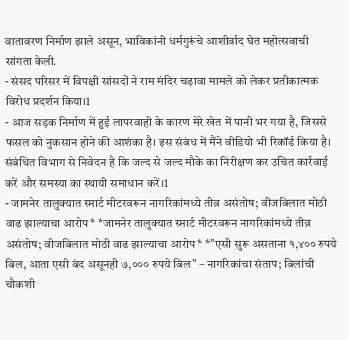वातावरण निर्माण झाले असून, भाविकांनी धर्मगुरूंचे आशीर्वाद घेत महोत्सवाची सांगता केली.
- संसद परिसर में विपक्षी सांसदों ने राम मंदिर चढ़ावा मामले को लेकर प्रतीकात्मक विरोध प्रदर्शन किया।1
- आज सड़क निर्माण में हुई लापरवाही के कारण मेरे खेत में पानी भर गया है, जिससे फसल को नुकसान होने की आशंका है। इस संबंध में मैंने वीडियो भी रिकॉर्ड किया है। संबंधित विभाग से निवेदन है कि जल्द से जल्द मौके का निरीक्षण कर उचित कार्रवाई करें और समस्या का स्थायी समाधान करें।1
- जामनेर तालुक्यात स्मार्ट मीटरवरून नागरिकांमध्ये तीव्र असंतोष; वीजबिलात मोठी वाढ झाल्याचा आरोप* *जामनेर तालुक्यात स्मार्ट मीटरवरून नागरिकांमध्ये तीव्र असंतोष; वीजबिलात मोठी वाढ झाल्याचा आरोप* *"एसी सुरू असताना १,४०० रुपये बिल, आता एसी बंद असूनही ७,००० रुपये बिल" – नागरिकांचा संताप; बिलांची चौकशी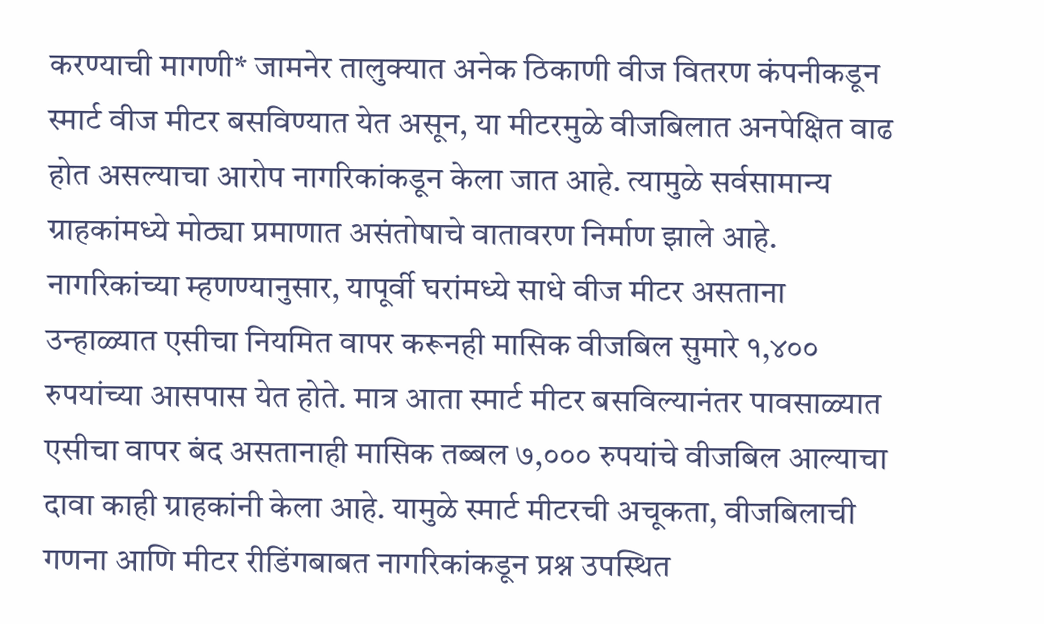करण्याची मागणी* जामनेर तालुक्यात अनेक ठिकाणी वीज वितरण कंपनीकडून स्मार्ट वीज मीटर बसविण्यात येत असून, या मीटरमुळे वीजबिलात अनपेक्षित वाढ होत असल्याचा आरोप नागरिकांकडून केला जात आहे. त्यामुळे सर्वसामान्य ग्राहकांमध्ये मोठ्या प्रमाणात असंतोषाचे वातावरण निर्माण झाले आहे. नागरिकांच्या म्हणण्यानुसार, यापूर्वी घरांमध्ये साधे वीज मीटर असताना उन्हाळ्यात एसीचा नियमित वापर करूनही मासिक वीजबिल सुमारे १,४०० रुपयांच्या आसपास येत होते. मात्र आता स्मार्ट मीटर बसविल्यानंतर पावसाळ्यात एसीचा वापर बंद असतानाही मासिक तब्बल ७,००० रुपयांचे वीजबिल आल्याचा दावा काही ग्राहकांनी केला आहे. यामुळे स्मार्ट मीटरची अचूकता, वीजबिलाची गणना आणि मीटर रीडिंगबाबत नागरिकांकडून प्रश्न उपस्थित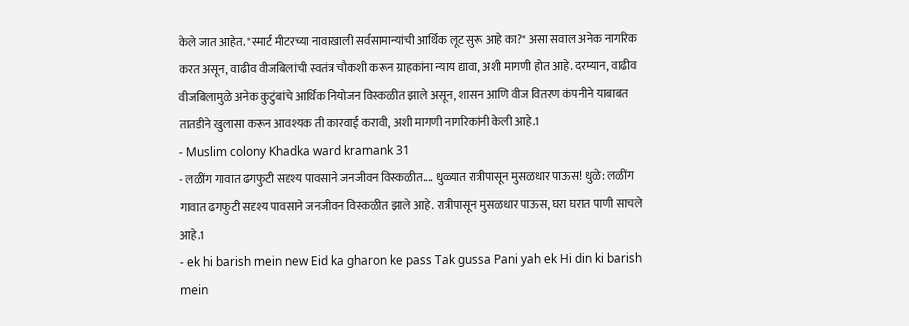केले जात आहेत. "स्मार्ट मीटरच्या नावाखाली सर्वसामान्यांची आर्थिक लूट सुरू आहे का?" असा सवाल अनेक नागरिक करत असून, वाढीव वीजबिलांची स्वतंत्र चौकशी करून ग्राहकांना न्याय द्यावा, अशी मागणी होत आहे. दरम्यान, वाढीव वीजबिलामुळे अनेक कुटुंबांचे आर्थिक नियोजन विस्कळीत झाले असून, शासन आणि वीज वितरण कंपनीने याबाबत तातडीने खुलासा करून आवश्यक ती कारवाई करावी, अशी मागणी नागरिकांनी केली आहे.1
- Muslim colony Khadka ward kramank 31
- लळींग गावात ढगफुटी सदृश्य पावसाने जनजीवन विस्कळीत.... धुळ्यात रात्रीपासून मुसळधार पाऊस! धुळे: लळींग गावात ढगफुटी सदृश्य पावसाने जनजीवन विस्कळीत झाले आहे. रात्रीपासून मुसळधार पाऊस, घरा घरात पाणी साचले आहे.1
- ek hi barish mein new Eid ka gharon ke pass Tak gussa Pani yah ek Hi din ki barish mein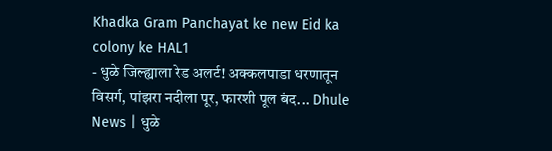Khadka Gram Panchayat ke new Eid ka colony ke HAL1
- धुळे जिल्ह्याला रेड अलर्ट! अक्कलपाडा धरणातून विसर्ग, पांझरा नदीला पूर, फारशी पूल बंद... Dhule News | धुळे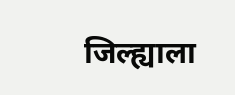जिल्ह्याला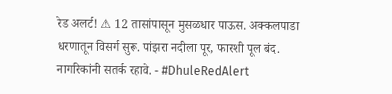रेड अलर्ट! ⚠ 12 तासांपासून मुसळधार पाऊस. अक्कलपाडा धरणातून विसर्ग सुरू. पांझरा नदीला पूर, फारशी पूल बंद. नागरिकांनी सतर्क रहावे. - #DhuleRedAlert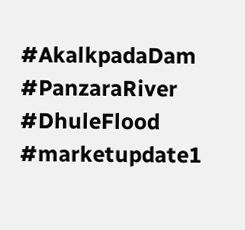#AkalkpadaDam #PanzaraRiver #DhuleFlood #marketupdate1